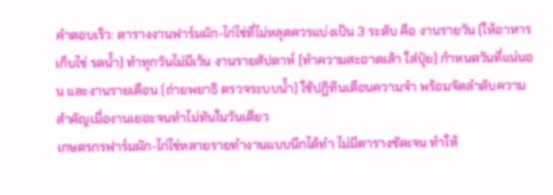คำตอบเร็ว: ตารางงานฟาร์มผัก-ไก่ไข่ที่ไม่หลุดควรแบ่งเป็น 3 ระดับ คือ งานรายวัน (ให้อาหาร เก็บไข่ รดน้ำ) ทำทุกวันไม่มีเว้น งานรายสัปดาห์ (ทำความสะอาดเล้า ใส่ปุ๋ย) กำหนดวันที่แน่นอน และงานรายเดือน (ถ่ายพยาธิ ตรวจระบบน้ำ) ใช้ปฏิทินเตือนความจำ พร้อมจัดลำดับความสำคัญเมื่องานเยอะจนทำไม่ทันในวันเดียว
เกษตรกรฟาร์มผัก-ไก่ไข่หลายรายทำงานแบบนึกได้ทำ ไม่มีตารางชัดเจน ทำให้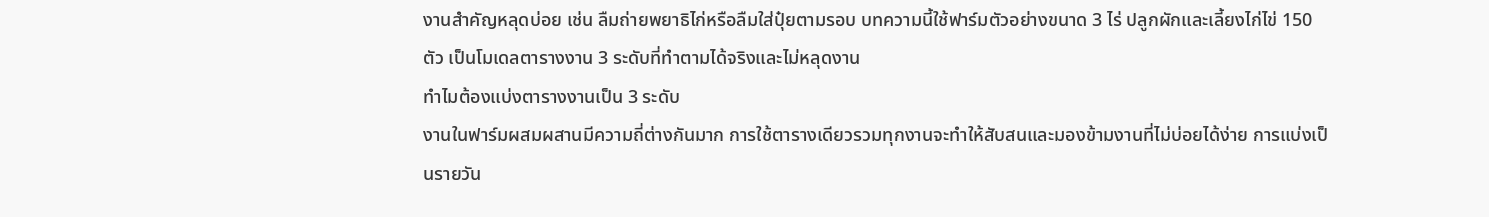งานสำคัญหลุดบ่อย เช่น ลืมถ่ายพยาธิไก่หรือลืมใส่ปุ๋ยตามรอบ บทความนี้ใช้ฟาร์มตัวอย่างขนาด 3 ไร่ ปลูกผักและเลี้ยงไก่ไข่ 150 ตัว เป็นโมเดลตารางงาน 3 ระดับที่ทำตามได้จริงและไม่หลุดงาน
ทำไมต้องแบ่งตารางงานเป็น 3 ระดับ
งานในฟาร์มผสมผสานมีความถี่ต่างกันมาก การใช้ตารางเดียวรวมทุกงานจะทำให้สับสนและมองข้ามงานที่ไม่บ่อยได้ง่าย การแบ่งเป็นรายวัน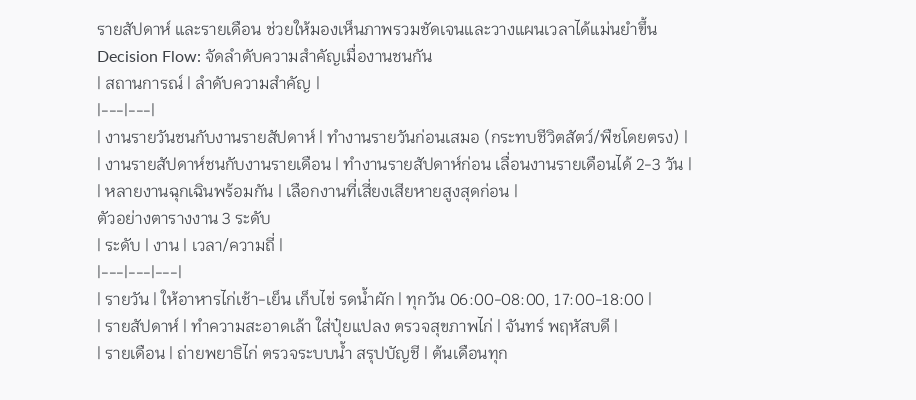รายสัปดาห์ และรายเดือน ช่วยให้มองเห็นภาพรวมชัดเจนและวางแผนเวลาได้แม่นยำขึ้น
Decision Flow: จัดลำดับความสำคัญเมื่องานชนกัน
| สถานการณ์ | ลำดับความสำคัญ |
|---|---|
| งานรายวันชนกับงานรายสัปดาห์ | ทำงานรายวันก่อนเสมอ (กระทบชีวิตสัตว์/พืชโดยตรง) |
| งานรายสัปดาห์ชนกับงานรายเดือน | ทำงานรายสัปดาห์ก่อน เลื่อนงานรายเดือนได้ 2-3 วัน |
| หลายงานฉุกเฉินพร้อมกัน | เลือกงานที่เสี่ยงเสียหายสูงสุดก่อน |
ตัวอย่างตารางงาน 3 ระดับ
| ระดับ | งาน | เวลา/ความถี่ |
|---|---|---|
| รายวัน | ให้อาหารไก่เช้า-เย็น เก็บไข่ รดน้ำผัก | ทุกวัน 06:00-08:00, 17:00-18:00 |
| รายสัปดาห์ | ทำความสะอาดเล้า ใส่ปุ๋ยแปลง ตรวจสุขภาพไก่ | จันทร์ พฤหัสบดี |
| รายเดือน | ถ่ายพยาธิไก่ ตรวจระบบน้ำ สรุปบัญชี | ต้นเดือนทุก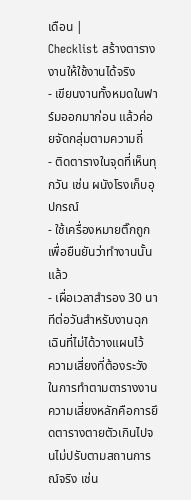เดือน |
Checklist สร้างตารางงานให้ใช้งานได้จริง
- เขียนงานทั้งหมดในฟาร์มออกมาก่อน แล้วค่อยจัดกลุ่มตามความถี่
- ติดตารางในจุดที่เห็นทุกวัน เช่น ผนังโรงเก็บอุปกรณ์
- ใช้เครื่องหมายติ๊กถูกเพื่อยืนยันว่าทำงานนั้นแล้ว
- เผื่อเวลาสำรอง 30 นาทีต่อวันสำหรับงานฉุกเฉินที่ไม่ได้วางแผนไว้
ความเสี่ยงที่ต้องระวังในการทำตามตารางงาน
ความเสี่ยงหลักคือการยึดตารางตายตัวเกินไปจนไม่ปรับตามสถานการณ์จริง เช่น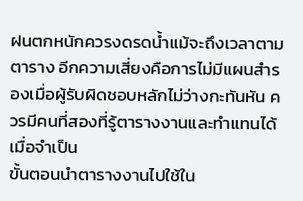ฝนตกหนักควรงดรดน้ำแม้จะถึงเวลาตามตาราง อีกความเสี่ยงคือการไม่มีแผนสำรองเมื่อผู้รับผิดชอบหลักไม่ว่างกะทันหัน ควรมีคนที่สองที่รู้ตารางงานและทำแทนได้เมื่อจำเป็น
ขั้นตอนนำตารางงานไปใช้ใน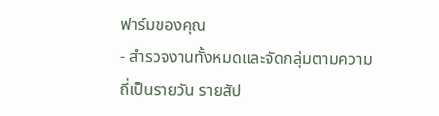ฟาร์มของคุณ
- สำรวจงานทั้งหมดและจัดกลุ่มตามความถี่เป็นรายวัน รายสัป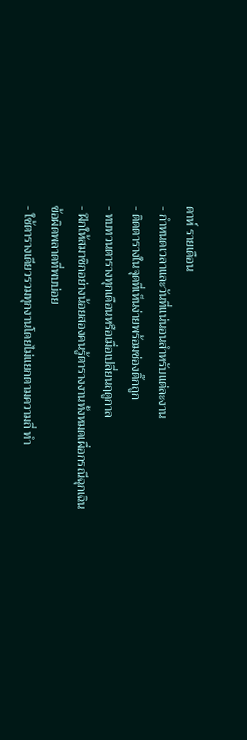ดาห์ รายเดือน
- กำหนดเวลาและวันที่แน่นอนสำหรับแต่ละงาน
- ติดตารางในจุดที่เห็นง่ายพร้อมช่องติ๊กถูก
- ทบทวนตารางทุกเดือนหรือเมื่อเปลี่ยนฤดูกาล
- ฝึกให้สมาชิกอย่างน้อยสองคนรู้ตารางงานทั้งหมดเผื่อกรณีฉุกเฉิน
ข้อผิดพลาดที่พบบ่อย
- ใช้ตารางเดียวรวมทุกงานโดยไม่แยกตามความถี่ ทำ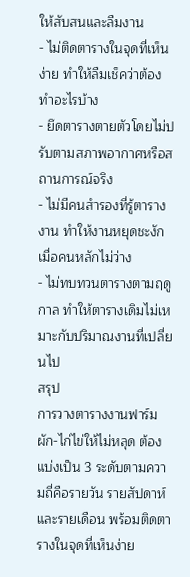ให้สับสนและลืมงาน
- ไม่ติดตารางในจุดที่เห็นง่าย ทำให้ลืมเช็คว่าต้องทำอะไรบ้าง
- ยึดตารางตายตัวโดยไม่ปรับตามสภาพอากาศหรือสถานการณ์จริง
- ไม่มีคนสำรองที่รู้ตารางงาน ทำให้งานหยุดชะงักเมื่อคนหลักไม่ว่าง
- ไม่ทบทวนตารางตามฤดูกาล ทำให้ตารางเดิมไม่เหมาะกับปริมาณงานที่เปลี่ยนไป
สรุป
การวางตารางงานฟาร์มผัก-ไก่ไข่ให้ไม่หลุด ต้องแบ่งเป็น 3 ระดับตามความถี่คือรายวัน รายสัปดาห์ และรายเดือน พร้อมติดตารางในจุดที่เห็นง่าย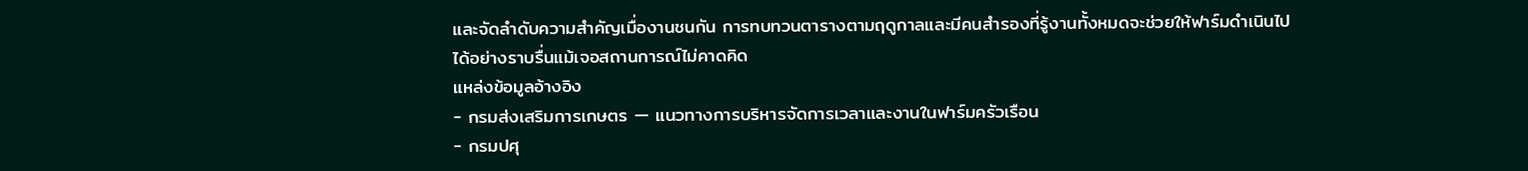และจัดลำดับความสำคัญเมื่องานชนกัน การทบทวนตารางตามฤดูกาลและมีคนสำรองที่รู้งานทั้งหมดจะช่วยให้ฟาร์มดำเนินไปได้อย่างราบรื่นแม้เจอสถานการณ์ไม่คาดคิด
แหล่งข้อมูลอ้างอิง
- กรมส่งเสริมการเกษตร — แนวทางการบริหารจัดการเวลาและงานในฟาร์มครัวเรือน
- กรมปศุ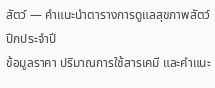สัตว์ — คำแนะนำตารางการดูแลสุขภาพสัตว์ปีกประจำปี
ข้อมูลราคา ปริมาณการใช้สารเคมี และคำแนะ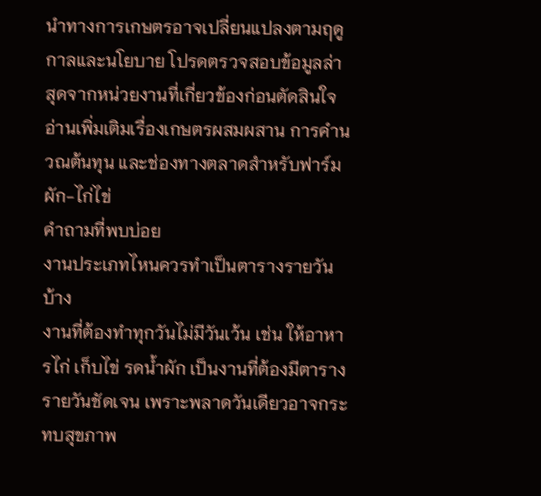นำทางการเกษตรอาจเปลี่ยนแปลงตามฤดูกาลและนโยบาย โปรดตรวจสอบข้อมูลล่าสุดจากหน่วยงานที่เกี่ยวข้องก่อนตัดสินใจ
อ่านเพิ่มเติมเรื่องเกษตรผสมผสาน การคำนวณต้นทุน และช่องทางตลาดสำหรับฟาร์มผัก-ไก่ไข่
คำถามที่พบบ่อย
งานประเภทไหนควรทำเป็นตารางรายวันบ้าง
งานที่ต้องทำทุกวันไม่มีวันเว้น เช่น ให้อาหารไก่ เก็บไข่ รดน้ำผัก เป็นงานที่ต้องมีตารางรายวันชัดเจน เพราะพลาดวันเดียวอาจกระทบสุขภาพ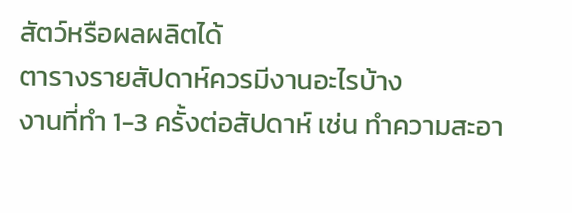สัตว์หรือผลผลิตได้
ตารางรายสัปดาห์ควรมีงานอะไรบ้าง
งานที่ทำ 1-3 ครั้งต่อสัปดาห์ เช่น ทำความสะอา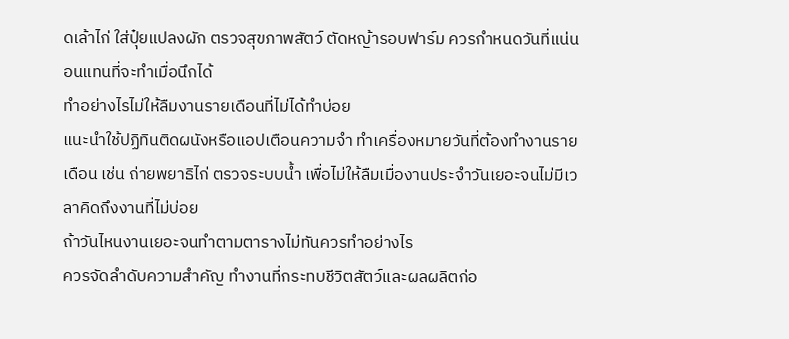ดเล้าไก่ ใส่ปุ๋ยแปลงผัก ตรวจสุขภาพสัตว์ ตัดหญ้ารอบฟาร์ม ควรกำหนดวันที่แน่นอนแทนที่จะทำเมื่อนึกได้
ทำอย่างไรไม่ให้ลืมงานรายเดือนที่ไม่ได้ทำบ่อย
แนะนำใช้ปฏิทินติดผนังหรือแอปเตือนความจำ ทำเครื่องหมายวันที่ต้องทำงานรายเดือน เช่น ถ่ายพยาธิไก่ ตรวจระบบน้ำ เพื่อไม่ให้ลืมเมื่องานประจำวันเยอะจนไม่มีเวลาคิดถึงงานที่ไม่บ่อย
ถ้าวันไหนงานเยอะจนทำตามตารางไม่ทันควรทำอย่างไร
ควรจัดลำดับความสำคัญ ทำงานที่กระทบชีวิตสัตว์และผลผลิตก่อ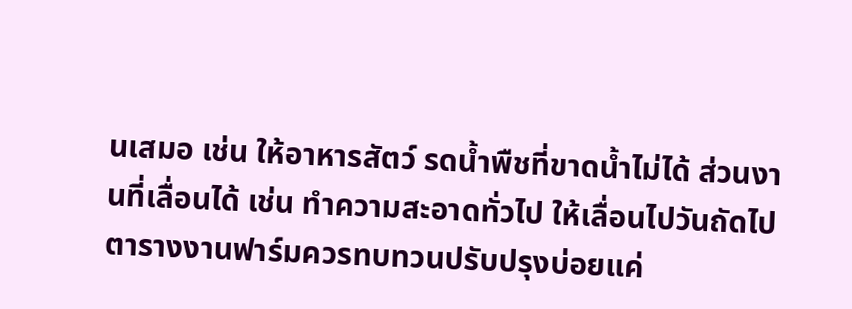นเสมอ เช่น ให้อาหารสัตว์ รดน้ำพืชที่ขาดน้ำไม่ได้ ส่วนงานที่เลื่อนได้ เช่น ทำความสะอาดทั่วไป ให้เลื่อนไปวันถัดไป
ตารางงานฟาร์มควรทบทวนปรับปรุงบ่อยแค่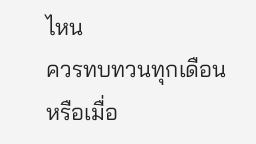ไหน
ควรทบทวนทุกเดือนหรือเมื่อ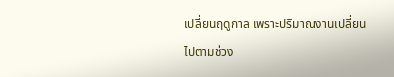เปลี่ยนฤดูกาล เพราะปริมาณงานเปลี่ยนไปตามช่วง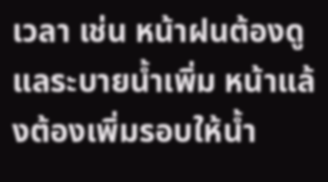เวลา เช่น หน้าฝนต้องดูแลระบายน้ำเพิ่ม หน้าแล้งต้องเพิ่มรอบให้น้ำ